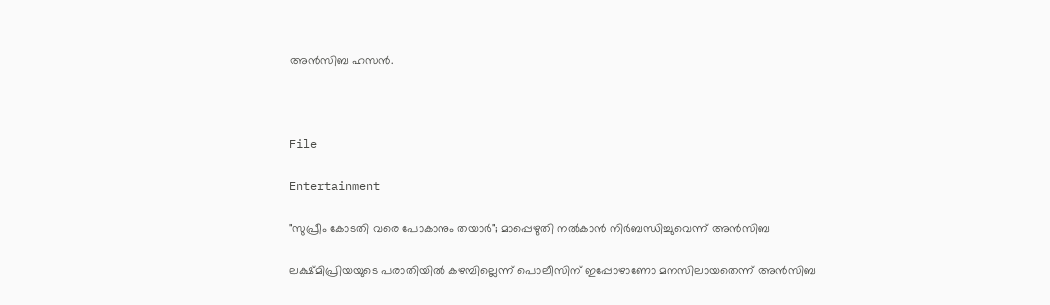അൻസിബ ഹസൻ.



File

Entertainment

"സുപ്രീം കോടതി വരെ പോകാനും തയാർ"; മാപ്പെഴുതി നൽകാൻ നിർബന്ധിച്ചുവെന്ന് അൻസിബ

ലക്ഷ്മിപ്രിയയുടെ പരാതിയിൽ കഴമ്പില്ലെന്ന് പൊലീസിന് ഇപ്പോഴാണോ മനസിലായതെന്ന് അൻസിബ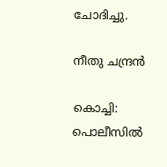ചോദിച്ചു.

നീതു ചന്ദ്രൻ

കൊച്ചി: പൊലീസിൽ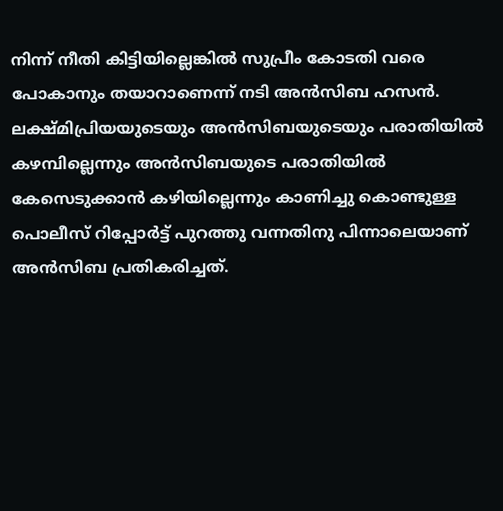നിന്ന് നീതി കിട്ടിയില്ലെങ്കിൽ സുപ്രീം കോടതി വരെ പോകാനും തയാറാണെന്ന് നടി അൻസിബ ഹസൻ. ലക്ഷ്മിപ്രിയയുടെയും അൻസിബയുടെയും പരാതിയിൽ കഴമ്പില്ലെന്നും അൻസിബയുടെ പരാതിയിൽ കേസെടുക്കാൻ കഴിയില്ലെന്നും കാണിച്ചു കൊണ്ടുള്ള പൊലീസ് റിപ്പോർട്ട് പുറത്തു വന്നതിനു പിന്നാലെയാണ് അൻസിബ പ്രതികരിച്ചത്.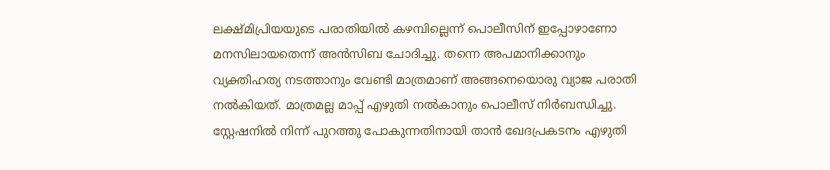ലക്ഷ്മിപ്രിയയുടെ പരാതിയിൽ കഴമ്പില്ലെന്ന് പൊലീസിന് ഇപ്പോഴാണോ മനസിലായതെന്ന് അൻസിബ ചോദിച്ചു. തന്നെ അപമാനിക്കാനും വ്യക്തിഹത്യ നടത്താനും വേണ്ടി മാത്രമാണ് അങ്ങനെയൊരു വ്യാജ പരാതി നൽകിയത്. മാത്രമല്ല മാപ്പ് എഴുതി നൽകാനും പൊലീസ് നിർബന്ധിച്ചു. സ്റ്റേഷനിൽ നിന്ന് പുറത്തു പോകുന്നതിനായി താൻ ഖേദപ്രകടനം എഴുതി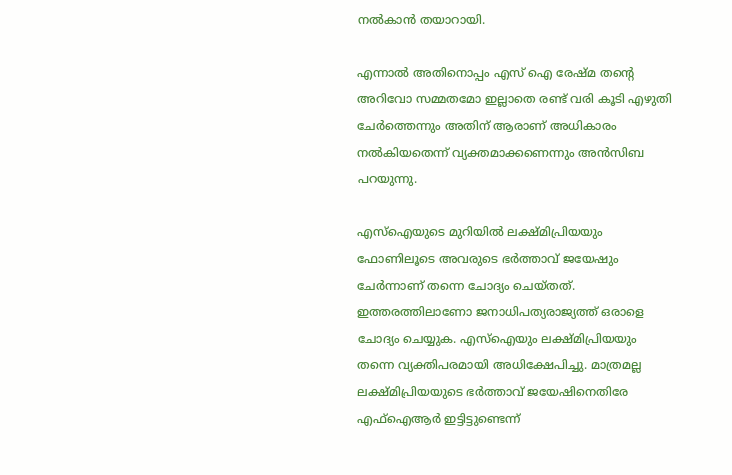നൽകാൻ തയാറായി.

എന്നാൽ അതിനൊപ്പം എസ് ഐ രേഷ്മ തന്‍റെ അറിവോ സമ്മതമോ ഇല്ലാതെ രണ്ട് വരി കൂടി എഴുതി ചേർത്തെന്നും അതിന് ആരാണ് അധികാരം നൽകിയതെന്ന് വ്യക്തമാക്കണെന്നും അൻസിബ പറയുന്നു.

എസ്ഐയുടെ മുറിയിൽ ലക്ഷ്മിപ്രിയയും ഫോണിലൂടെ അവരുടെ ഭർത്താവ് ജയേഷും ചേർന്നാണ് തന്നെ ചോദ്യം ചെയ്തത്. ഇത്തരത്തിലാണോ ജനാധിപത്യരാജ്യത്ത് ഒരാളെ ചോദ്യം ചെയ്യുക. എസ്ഐയും ലക്ഷ്മിപ്രിയയും തന്നെ വ്യക്തിപരമായി അധിക്ഷേപിച്ചു. മാത്രമല്ല ലക്ഷ്മിപ്രിയയുടെ ഭർത്താവ് ജയേഷിനെതിരേ എഫ്ഐആർ ഇട്ടിട്ടുണ്ടെന്ന്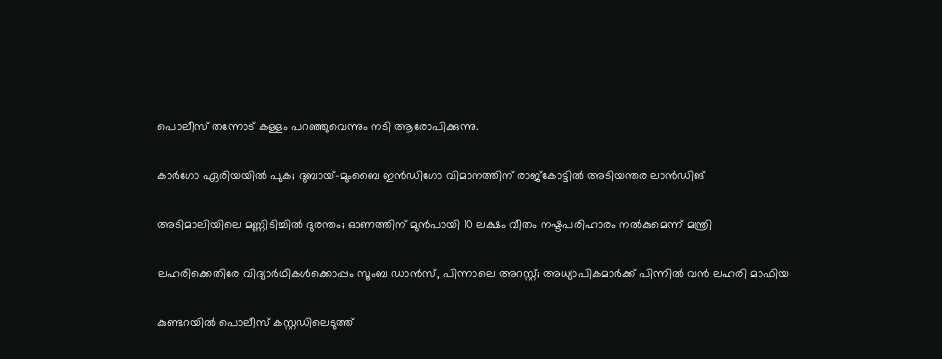പൊലീസ് തന്നോട് കള്ളം പറഞ്ഞുവെന്നും നടി ആരോപിക്കുന്നു.

കാർഗോ ഏരിയയിൽ പുക; ദുബായ്-മുംബൈ ഇൻഡിഗോ വിമാനത്തിന് രാജ്കോട്ടിൽ അടിയന്തര ലാൻഡിങ്

അടിമാലിയിലെ മണ്ണിടിച്ചിൽ ദുരന്തം; ഓണത്തിന് മുൻപായി 10 ലക്ഷം വീതം നഷ്ടപരിഹാരം നൽകുമെന്ന് മന്ത്രി

ലഹരിക്കെതിരേ വിദ്യാർഥികൾക്കൊപ്പം സൂംബ ഡാൻസ്, പിന്നാലെ അറസ്റ്റ്; അധ്യാപികമാർക്ക് പിന്നിൽ വൻ ലഹരി മാഫിയ

കുണ്ടറയിൽ പൊലീസ് കസ്റ്റഡിലെടുത്ത്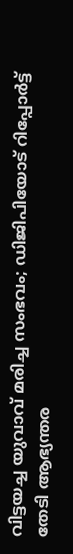വിട്ടയച്ച യുവാവ് മരിച്ച സംഭവം; ഡിജിപിയോട് റിപ്പോർട്ട് തേടി ആഭ്യന്തര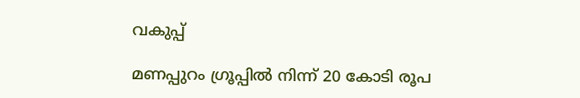വകുപ്പ്

മണപ്പുറം ഗ്രൂപ്പിൽ നിന്ന് 20 കോടി രൂപ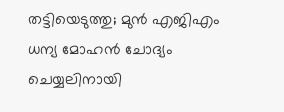തട്ടിയെടുത്തു; മുൻ എജിഎം ധന്യ മോഹൻ ചോദ്യം ചെയ്യലിനായി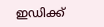ഇഡിക്ക്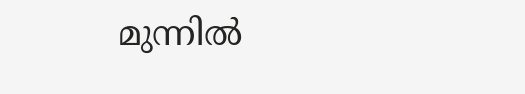മുന്നിൽ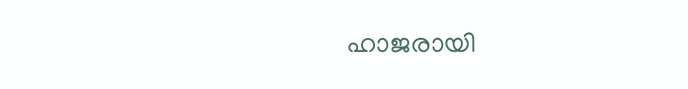ഹാജരായി